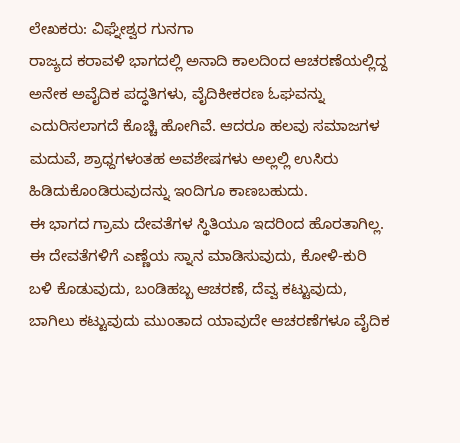ಲೇಖಕರು: ವಿಘ್ನೇಶ್ವರ ಗುನಗಾ
ರಾಜ್ಯದ ಕರಾವಳಿ ಭಾಗದಲ್ಲಿ ಅನಾದಿ ಕಾಲದಿಂದ ಆಚರಣೆಯಲ್ಲಿದ್ದ ಅನೇಕ ಅವೈದಿಕ ಪದ್ಧತಿಗಳು, ವೈದಿಕೀಕರಣ ಓಘವನ್ನು ಎದುರಿಸಲಾಗದೆ ಕೊಚ್ಚಿ ಹೋಗಿವೆ. ಆದರೂ ಹಲವು ಸಮಾಜಗಳ ಮದುವೆ, ಶ್ರಾಧ್ದಗಳಂತಹ ಅವಶೇಷಗಳು ಅಲ್ಲಲ್ಲಿ ಉಸಿರು ಹಿಡಿದುಕೊಂಡಿರುವುದನ್ನು ಇಂದಿಗೂ ಕಾಣಬಹುದು.
ಈ ಭಾಗದ ಗ್ರಾಮ ದೇವತೆಗಳ ಸ್ಥಿತಿಯೂ ಇದರಿಂದ ಹೊರತಾಗಿಲ್ಲ. ಈ ದೇವತೆಗಳಿಗೆ ಎಣ್ಣೆಯ ಸ್ನಾನ ಮಾಡಿಸುವುದು, ಕೋಳಿ-ಕುರಿ ಬಳಿ ಕೊಡುವುದು, ಬಂಡಿಹಬ್ಬ ಆಚರಣೆ, ದೆವ್ವ ಕಟ್ಟುವುದು, ಬಾಗಿಲು ಕಟ್ಟುವುದು ಮುಂತಾದ ಯಾವುದೇ ಆಚರಣೆಗಳೂ ವೈದಿಕ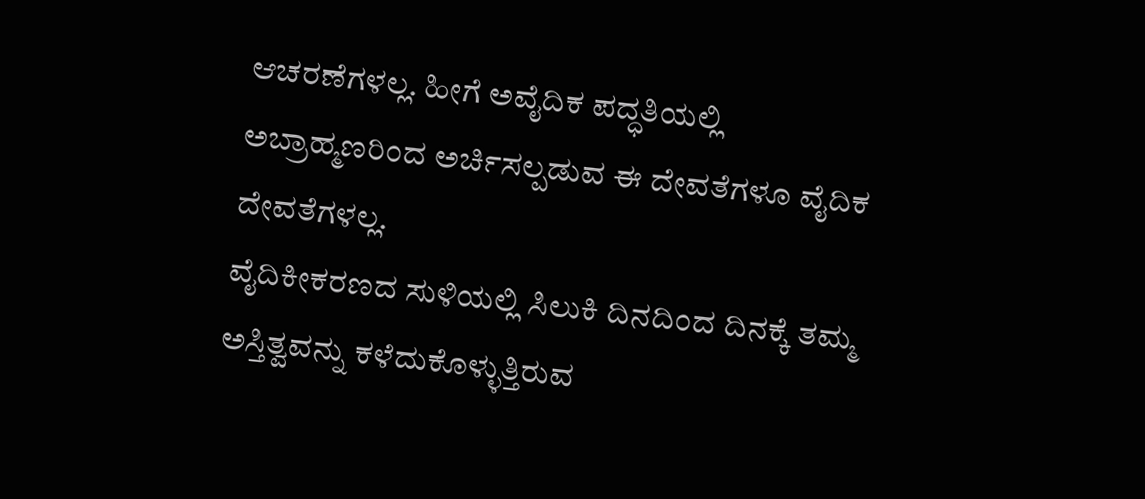ಆಚರಣೆಗಳಲ್ಲ. ಹೀಗೆ ಅವೈದಿಕ ಪದ್ಧತಿಯಲ್ಲಿ ಅಬ್ರಾಹ್ಮಣರಿಂದ ಅರ್ಚಿಸಲ್ಪಡುವ ಈ ದೇವತೆಗಳೂ ವೈದಿಕ ದೇವತೆಗಳಲ್ಲ.
ವೈದಿಕೀಕರಣದ ಸುಳಿಯಲ್ಲಿ ಸಿಲುಕಿ ದಿನದಿಂದ ದಿನಕ್ಕೆ ತಮ್ಮ ಅಸ್ತಿತ್ವವನ್ನು ಕಳೆದುಕೊಳ್ಳುತ್ತಿರುವ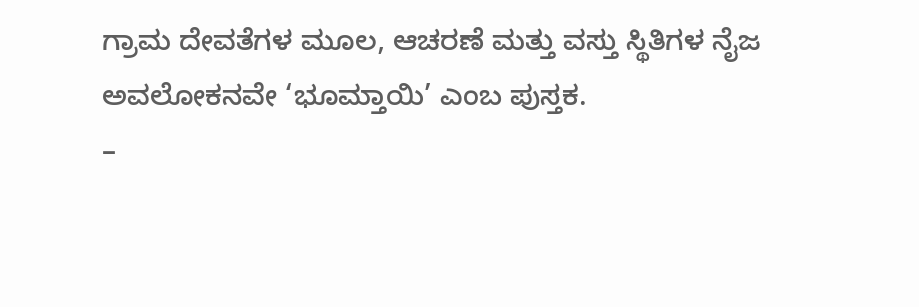ಗ್ರಾಮ ದೇವತೆಗಳ ಮೂಲ, ಆಚರಣೆ ಮತ್ತು ವಸ್ತು ಸ್ಥಿತಿಗಳ ನೈಜ ಅವಲೋಕನವೇ ‘ಭೂಮ್ತಾಯಿ’ ಎಂಬ ಪುಸ್ತಕ.
–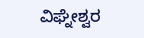ವಿಘ್ನೇಶ್ವರ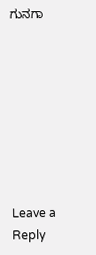ಗುನಗಾ








Leave a Reply